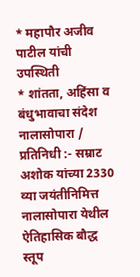* महापौर अजीव पाटील यांची उपस्थिती
* शांतता, अहिंसा व बंधुभावाचा संदेश
नालासोपारा / प्रतिनिधी :- सम्राट अशोक यांच्या 2330 व्या जयंतीनिमित्त नालासोपारा येथील ऐतिहासिक बौद्ध स्तूप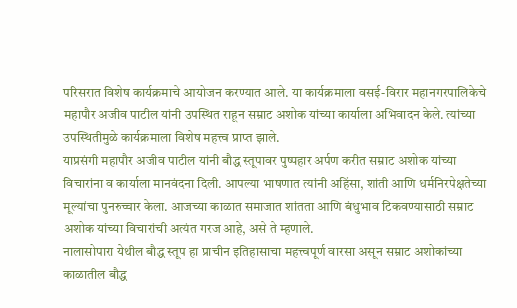परिसरात विशेष कार्यक्रमाचे आयोजन करण्यात आले. या कार्यक्रमाला वसई-विरार महानगरपालिकेचे महापौर अजीव पाटील यांनी उपस्थित राहून सम्राट अशोक यांच्या कार्याला अभिवादन केले. त्यांच्या उपस्थितीमुळे कार्यक्रमाला विशेष महत्त्व प्राप्त झाले.
याप्रसंगी महापौर अजीव पाटील यांनी बौद्ध स्तूपावर पुष्पहार अर्पण करीत सम्राट अशोक यांच्या विचारांना व कार्याला मानवंदना दिली. आपल्या भाषणात त्यांनी अहिंसा, शांती आणि धर्मनिरपेक्षतेच्या मूल्यांचा पुनरुच्चार केला. आजच्या काळात समाजात शांतता आणि बंधुभाव टिकवण्यासाठी सम्राट अशोक यांच्या विचारांची अत्यंत गरज आहे, असे ते म्हणाले.
नालासोपारा येथील बौद्ध स्तूप हा प्राचीन इतिहासाचा महत्त्वपूर्ण वारसा असून सम्राट अशोकांच्या काळातील बौद्ध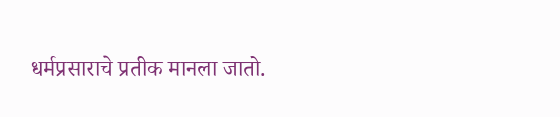धर्मप्रसाराचे प्रतीक मानला जातो.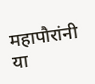महापौरांनी या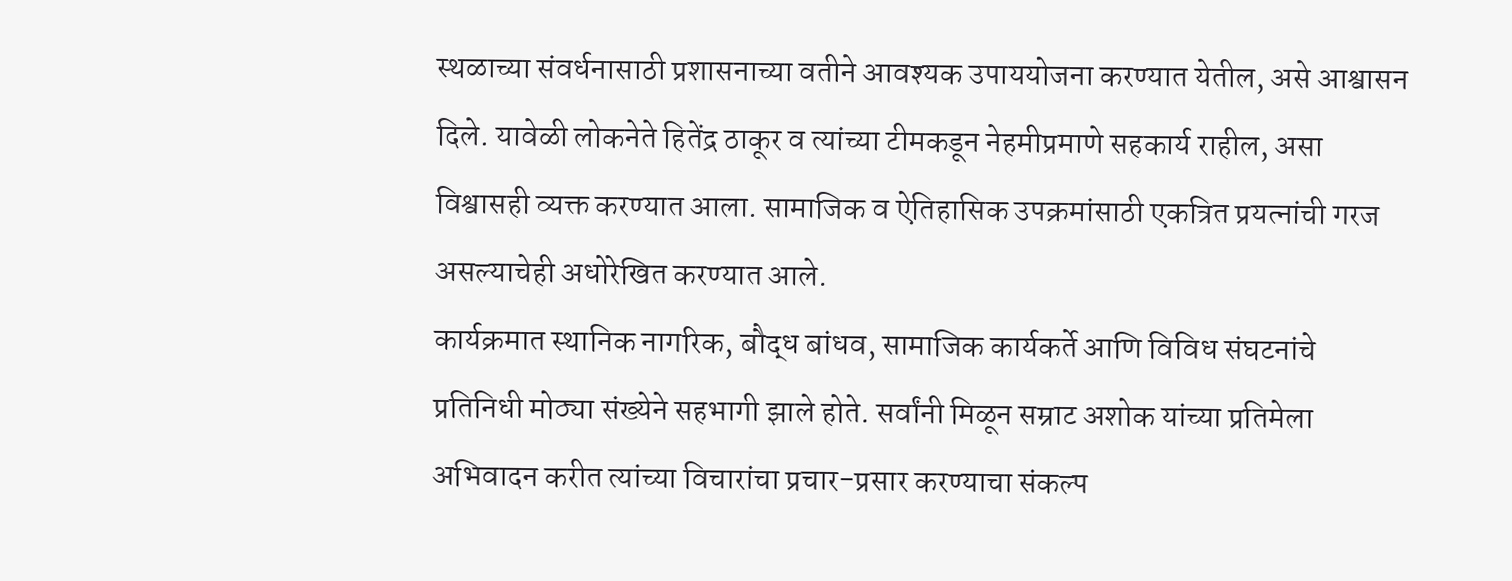स्थळाच्या संवर्धनासाठी प्रशासनाच्या वतीने आवश्यक उपाययोजना करण्यात येतील, असे आश्वासन दिले. यावेळी लोकनेते हितेंद्र ठाकूर व त्यांच्या टीमकडून नेहमीप्रमाणे सहकार्य राहील, असा विश्वासही व्यक्त करण्यात आला. सामाजिक व ऐतिहासिक उपक्रमांसाठी एकत्रित प्रयत्नांची गरज असल्याचेही अधोरेखित करण्यात आले.
कार्यक्रमात स्थानिक नागरिक, बौद्ध बांधव, सामाजिक कार्यकर्ते आणि विविध संघटनांचे प्रतिनिधी मोठ्या संख्येने सहभागी झाले होते. सर्वांनी मिळून सम्राट अशोक यांच्या प्रतिमेला अभिवादन करीत त्यांच्या विचारांचा प्रचार-प्रसार करण्याचा संकल्प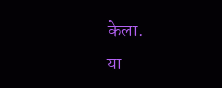केला.
या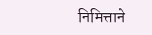निमित्ताने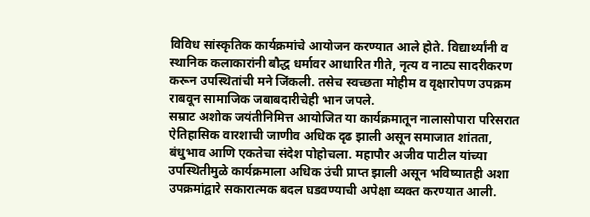विविध सांस्कृतिक कार्यक्रमांचे आयोजन करण्यात आले होते. विद्यार्थ्यांनी व स्थानिक कलाकारांनी बौद्ध धर्मावर आधारित गीते, नृत्य व नाट्य सादरीकरण करून उपस्थितांची मने जिंकली. तसेच स्वच्छता मोहीम व वृक्षारोपण उपक्रम राबवून सामाजिक जबाबदारीचेही भान जपले.
सम्राट अशोक जयंतीनिमित्त आयोजित या कार्यक्रमातून नालासोपारा परिसरात ऐतिहासिक वारशाची जाणीव अधिक दृढ झाली असून समाजात शांतता, बंधुभाव आणि एकतेचा संदेश पोहोचला. महापौर अजीव पाटील यांच्या उपस्थितीमुळे कार्यक्रमाला अधिक उंची प्राप्त झाली असून भविष्यातही अशा उपक्रमांद्वारे सकारात्मक बदल घडवण्याची अपेक्षा व्यक्त करण्यात आली.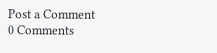Post a Comment
0 Comments